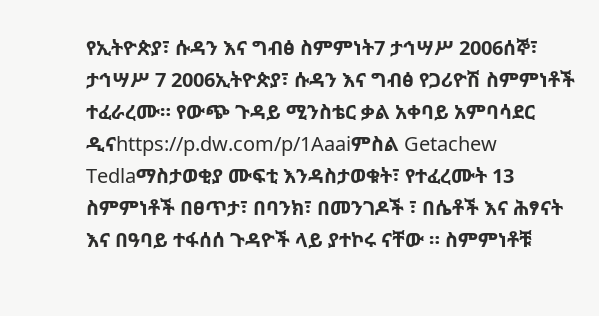የኢትዮጵያ፣ ሱዳን እና ግብፅ ስምምነት7 ታኅሣሥ 2006ሰኞ፣ ታኅሣሥ 7 2006ኢትዮጵያ፣ ሱዳን እና ግብፅ የጋሪዮሽ ስምምነቶች ተፈራረሙ። የውጭ ጉዳይ ሚንስቴር ቃል አቀባይ አምባሳደር ዲናhttps://p.dw.com/p/1Aaaiምስል Getachew Tedlaማስታወቂያ ሙፍቲ እንዳስታወቁት፣ የተፈረሙት 13 ስምምነቶች በፀጥታ፣ በባንክ፣ በመንገዶች ፣ በሴቶች እና ሕፃናት እና በዓባይ ተፋሰሰ ጉዳዮች ላይ ያተኮሩ ናቸው ። ስምምነቶቹ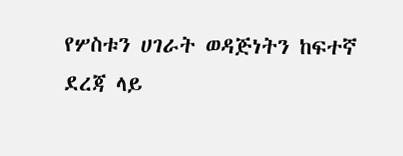የሦስቱን ሀገራት ወዳጅነትን ከፍተኛ ደረጃ ላይ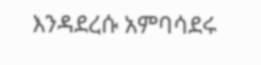እንዳደረሱ አምባሳደሩ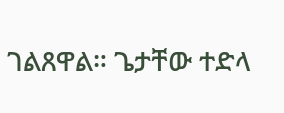ገልጸዋል። ጌታቸው ተድላ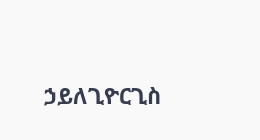ኃይለጊዮርጊስ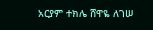አርያም ተክሌ ሸዋዬ ለገሠ